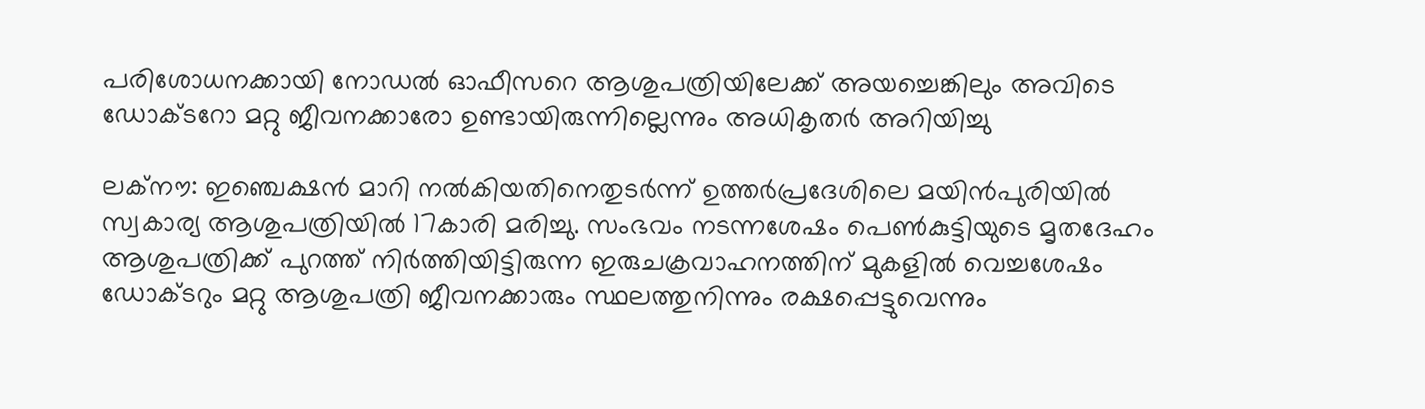പരിശോധനക്കായി നോഡല്‍ ഓഫീസറെ ആശുപത്രിയിലേക്ക് അയച്ചെങ്കിലും അവിടെ ഡോക്ടറോ മറ്റു ജീവനക്കാരോ ഉണ്ടായിരുന്നില്ലെന്നും അധികൃതര്‍ അറിയിച്ചു

ലക്നൗ: ഇഞ്ചെക്ഷന്‍ മാറി നല്‍കിയതിനെതുടര്‍ന്ന് ഉത്തര്‍പ്രദേശിലെ മയിന്‍പുരിയില്‍ സ്വകാര്യ ആശുപത്രിയില്‍ 17കാരി മരിച്ചു. സംഭവം നടന്നശേഷം പെണ്‍കുട്ടിയുടെ മൃതദേഹം ആശുപത്രിക്ക് പുറത്ത് നിര്‍ത്തിയിട്ടിരുന്ന ഇരുചക്രവാഹനത്തിന് മുകളില്‍ വെച്ചശേഷം ഡോക്ടറും മറ്റു ആശുപത്രി ജീവനക്കാരും സ്ഥലത്തുനിന്നും രക്ഷപ്പെട്ടുവെന്നും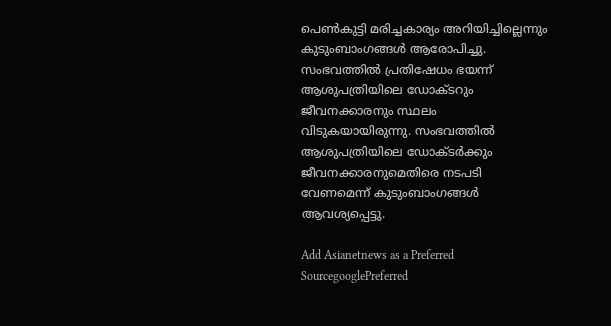പെണ്‍കുട്ടി മരിച്ചകാര്യം അറിയിച്ചില്ലെന്നും കുടുംബാംഗങ്ങള്‍ ആരോപിച്ചു. സംഭവത്തില്‍ പ്രതിഷേധം ഭയന്ന് ആശുപത്രിയിലെ ഡോക്ടറും ജീവനക്കാരനും സ്ഥലം വിടുകയായിരുന്നു. സംഭവത്തില്‍ ആശുപത്രിയിലെ ഡോക്ടര്‍ക്കും ജീവനക്കാരനുമെതിരെ നടപടി വേണമെന്ന് കുടുംബാംഗങ്ങള്‍ ആവശ്യപ്പെട്ടു.

Add Asianetnews as a Preferred SourcegooglePreferred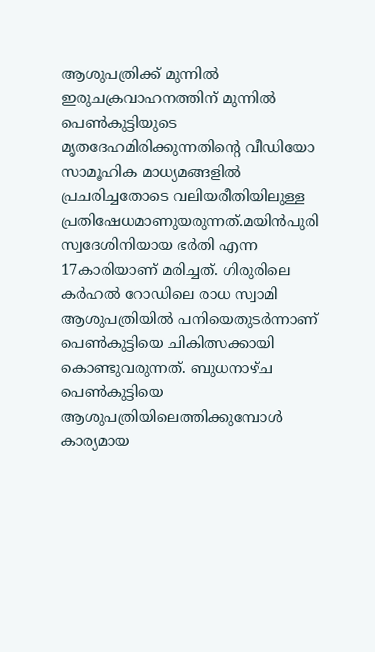ആശുപത്രിക്ക് മുന്നില്‍ ഇരുചക്രവാഹനത്തിന് മുന്നില്‍ പെണ്‍കുട്ടിയുടെ മൃതദേഹമിരിക്കുന്നതിന്‍റെ വീഡിയോ സാമൂഹിക മാധ്യമങ്ങളില്‍ പ്രചരിച്ചതോടെ വലിയരീതിയിലുള്ള പ്രതിഷേധമാണുയരുന്നത്.മയിന്‍പുരി സ്വദേശിനിയായ ഭര്‍തി എന്ന 17കാരിയാണ് മരിച്ചത്. ഗിരുരിലെ കര്‍ഹല്‍ റോഡിലെ രാധ സ്വാമി ആശുപത്രിയില്‍ പനിയെതുടര്‍ന്നാണ് പെണ്‍കുട്ടിയെ ചികിത്സക്കായി കൊണ്ടുവരുന്നത്. ബുധനാഴ്ച പെണ്‍കുട്ടിയെ ആശുപത്രിയിലെത്തിക്കുമ്പോള്‍ കാര്യമായ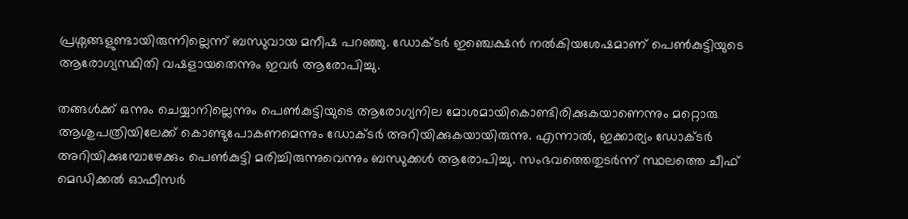പ്രശ്നങ്ങളുണ്ടായിരുന്നില്ലെന്ന് ബന്ധുവായ മനീഷ പറഞ്ഞു. ഡോക്ടര്‍ ഇഞ്ചെക്ഷന്‍ നല്‍കിയശേഷമാണ് പെണ്‍കുട്ടിയുടെ ആരോഗ്യസ്ഥിതി വഷളായതെന്നും ഇവര്‍ ആരോപിച്ചു.

തങ്ങള്‍ക്ക് ഒന്നും ചെയ്യാനില്ലെന്നും പെണ്‍കുട്ടിയുടെ ആരോഗ്യനില മോശമായികൊണ്ടിരിക്കുകയാണെന്നും മറ്റൊരു ആശുപത്രിയിലേക്ക് കൊണ്ടുപോകണമെന്നും ഡോക്ടര്‍ അറിയിക്കുകയായിരുന്നു. എന്നാല്‍, ഇക്കാര്യം ഡോക്ടര്‍ അറിയിക്കുമ്പോഴേക്കും പെണ്‍കുട്ടി മരിച്ചിരുന്നുവെന്നും ബന്ധുക്കള്‍ ആരോപിച്ചു. സംഭവത്തെതുടര്‍ന്ന് സ്ഥലത്തെ ചീഫ് മെഡിക്കല്‍ ഓഫീസര്‍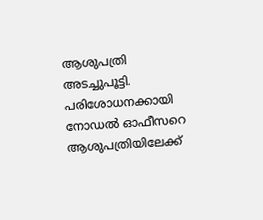ആശുപത്രി അടച്ചുപൂട്ടി. പരിശോധനക്കായി നോഡല്‍ ഓഫീസറെ ആശുപത്രിയിലേക്ക്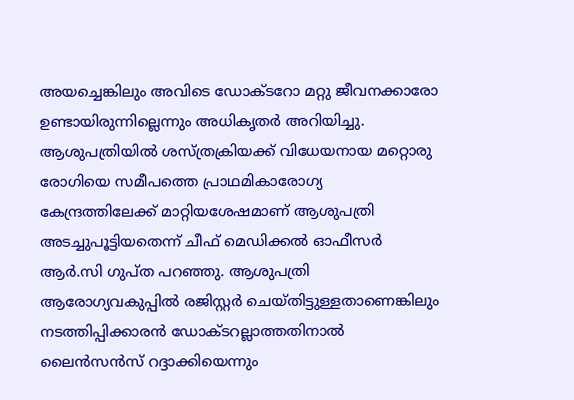അയച്ചെങ്കിലും അവിടെ ഡോക്ടറോ മറ്റു ജീവനക്കാരോ ഉണ്ടായിരുന്നില്ലെന്നും അധികൃതര്‍ അറിയിച്ചു. ആശുപത്രിയില്‍ ശസ്ത്രക്രിയക്ക് വിധേയനായ മറ്റൊരു രോഗിയെ സമീപത്തെ പ്രാഥമികാരോഗ്യ കേന്ദ്രത്തിലേക്ക് മാറ്റിയശേഷമാണ് ആശുപത്രി അടച്ചുപൂട്ടിയതെന്ന് ചീഫ് മെഡിക്കല്‍ ഓഫീസര്‍ ആര്‍.സി ഗുപ്ത പറഞ്ഞു. ആശുപത്രി ആരോഗ്യവകുപ്പില്‍ രജിസ്റ്റര്‍ ചെയ്തിട്ടുള്ളതാണെങ്കിലും നടത്തിപ്പിക്കാരന്‍ ഡോക്ടറല്ലാത്തതിനാല്‍ ലൈന്‍സന്‍സ് റദ്ദാക്കിയെന്നും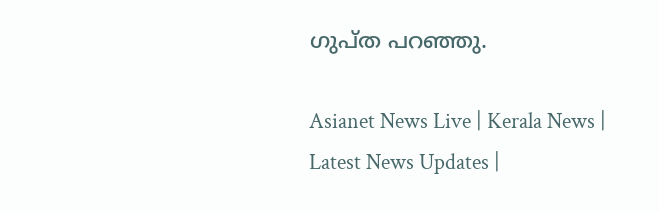ഗുപ്ത പറ‍ഞ്ഞു.

Asianet News Live | Kerala News | Latest News Updates |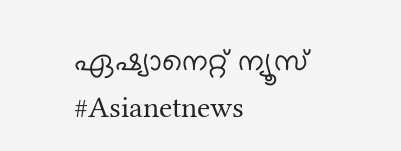ഏഷ്യാനെറ്റ് ന്യൂസ് #Asianetnews